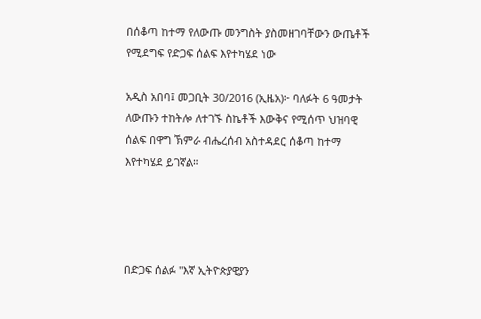በሰቆጣ ከተማ የለውጡ መንግስት ያስመዘገባቸውን ውጤቶች የሚደግፍ የድጋፍ ሰልፍ እየተካሄደ ነው

አዲስ አበባ፤ መጋቢት 30/2016 (ኢዜአ)፦ ባለፉት 6 ዓመታት ለውጡን ተከትሎ ለተገኙ ስኬቶች እውቅና የሚሰጥ ህዝባዊ ሰልፍ በዋግ ኽምራ ብሔረሰብ አስተዳደር ሰቆጣ ከተማ እየተካሄደ ይገኛል።




በድጋፍ ሰልፉ "እኛ ኢትዮጵያዊያን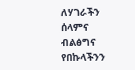ለሃገራችን ሰላምና ብልፅግና የበኩላችንን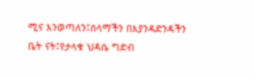ሚና እንወጣለን፤ሰላማችን በእያንዳድንዳችን ቤት ናት፤የታላቁ ህዳሴ ግድብ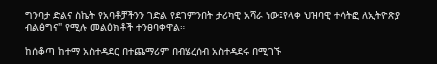ግንባታ ድልና ስኬት የአባቶቻችንን ገድል የደገምንበት ታሪካዊ አሻራ ነው፤የላቀ ህዝባዊ ተሳትፎ ለኢትዮጽያ ብልፅግና" የሚሉ መልዕክቶች ተንፀባቀዋል።

ከሰቆጣ ከተማ አስተዳደር በተጨማሪም በብሄረሰብ አስተዳደሩ በሚገኙ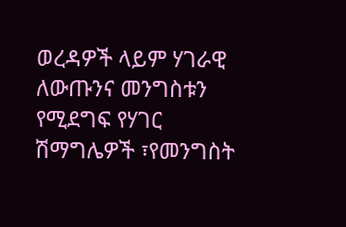ወረዳዎች ላይም ሃገራዊ ለውጡንና መንግስቱን የሚደግፍ የሃገር ሽማግሌዎች ፣የመንግስት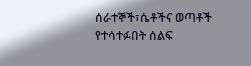ሰራተኞች፣ሴቶችና ወጣቶች የተሳተፉበት ሰልፍ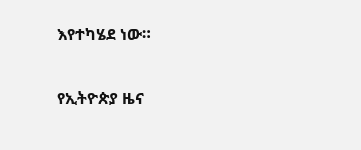እየተካሄደ ነው።

የኢትዮጵያ ዜና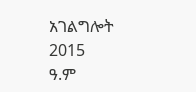አገልግሎት
2015
ዓ.ም